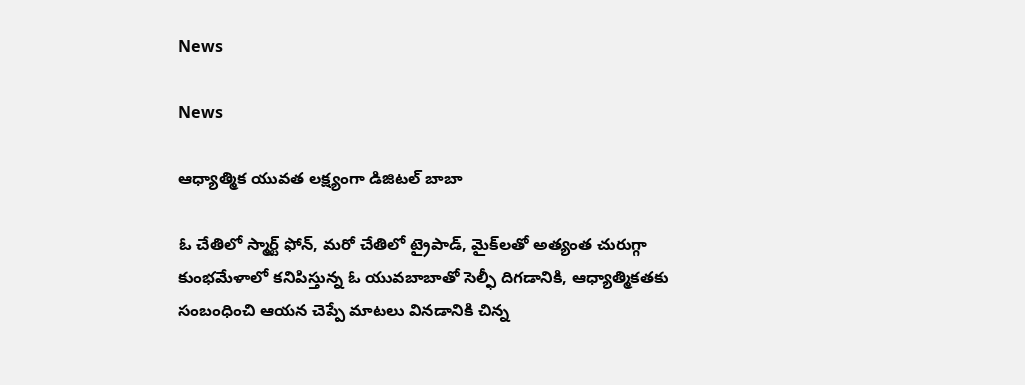News

News

ఆధ్యాత్మిక యువత లక్ష్యంగా డిజిటల్‌ ‌బాబా

ఓ ‌చేతిలో స్మార్ట్ ‌ఫోన్‌, మరో చేతిలో ట్రైపాడ్‌, మైక్‌లతో అత్యంత చురుగ్గా కుంభమేళాలో కనిపిస్తున్న ఓ యువబాబాతో సెల్ఫీ దిగడానికి, ఆధ్యాత్మికతకు సంబంధించి ఆయన చెప్పే మాటలు వినడానికి చిన్న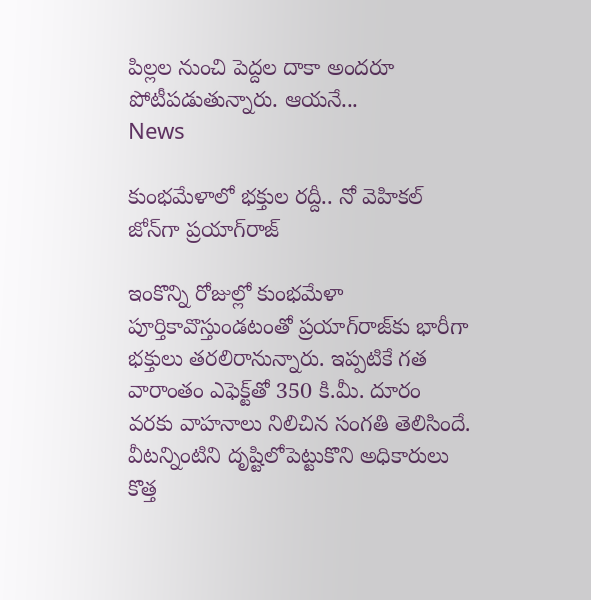పిల్లల నుంచి పెద్దల దాకా అందరూ పోటీపడుతున్నారు. ఆయనే...
News

కుంభమేళాలో భక్తుల రద్దీ.. నో వెహికల్ జోన్‌గా ప్రయాగ్‌రాజ్‌

ఇంకొన్ని రోజుల్లో కుంభమేళా పూర్తికావొస్తుండటంతో ప్రయాగ్‌రాజ్‌కు భారీగా భక్తులు తరలిరానున్నారు. ఇప్పటికే గత వారాంతం ఎఫెక్ట్‌తో 350 కి.మీ. దూరం వరకు వాహనాలు నిలిచిన సంగతి తెలిసిందే. వీటన్నింటిని దృష్టిలోపెట్టుకొని అధికారులు కొత్త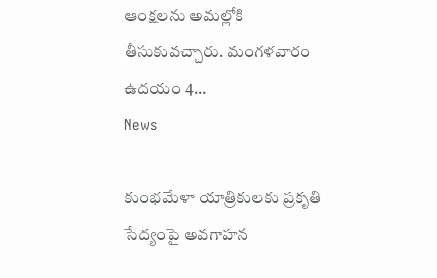ఆంక్షలను అమల్లోకి తీసుకువచ్చారు. మంగళవారం ఉదయం 4...
News

కుంభమేళా యాత్రికులకు ప్రకృతి సేద్యంపై అవగాహన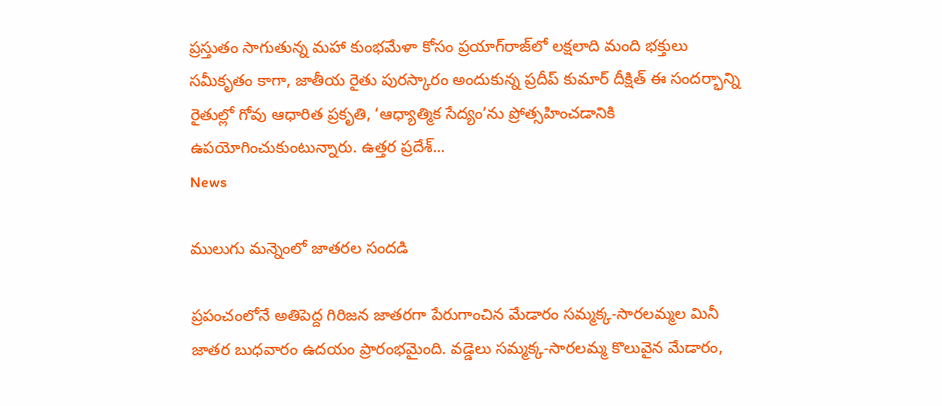ప్రస్తుతం సాగుతున్న మహా కుంభమేళా కోసం ప్రయాగ్‌రాజ్‌లో లక్షలాది మంది భక్తులు సమీకృతం కాగా, జాతీయ రైతు పురస్కారం అందుకున్న ప్రదీప్ కుమార్ దీక్షిత్ ఈ సందర్భాన్ని రైతుల్లో గోవు ఆధారిత ప్రకృతి, ‘ఆధ్యాత్మిక సేద్యం’ను ప్రోత్సహించడానికి ఉపయోగించుకుంటున్నారు. ఉత్తర ప్రదేశ్...
News

ములుగు మన్నెంలో జాతరల సందడి

ప్రపంచంలోనే అతిపెద్ద గిరిజన జాతరగా పేరుగాంచిన మేడారం సమ్మక్క-సారలమ్మల మినీ జాతర బుధవారం ఉదయం ప్రారంభమైంది. వడ్డెలు సమ్మక్క-సారలమ్మ కొలువైన మేడారం,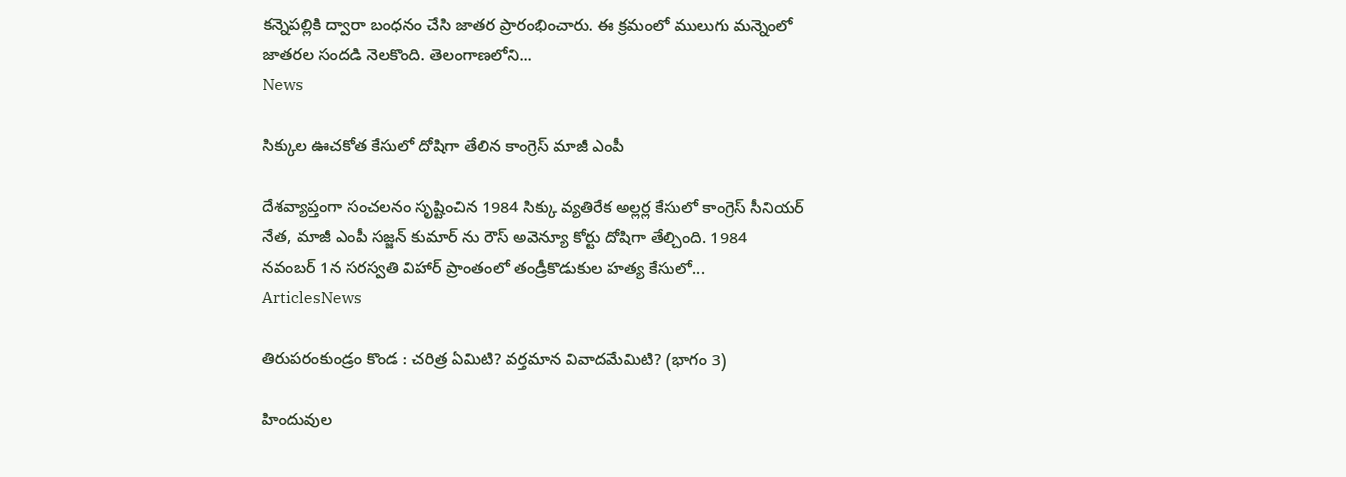కన్నెపల్లికి ద్వారా బంధనం చేసి జాతర ప్రారంభించారు. ఈ క్రమంలో ములుగు మన్నెంలో జాతరల సందడి నెలకొంది. తెలంగాణలోని...
News

సిక్కుల ఊచకోత కేసులో దోషిగా తేలిన కాంగ్రెస్ మాజీ ఎంపీ

దేశవ్యాప్తంగా సంచలనం సృష్టించిన 1984 సిక్కు వ్యతిరేక అల్లర్ల కేసులో కాంగ్రెస్ సీనియర్ నేత, మాజీ ఎంపీ సజ్జన్ కుమార్ ను రౌస్ అవెన్యూ కోర్టు దోషిగా తేల్చింది. 1984 నవంబర్ 1న సరస్వతి విహార్ ప్రాంతంలో తండ్రీకొడుకుల హత్య కేసులో...
ArticlesNews

తిరుపరంకుండ్రం కొండ : చరిత్ర ఏమిటి? వర్తమాన వివాదమేమిటి? (భాగం 3)

హిందువుల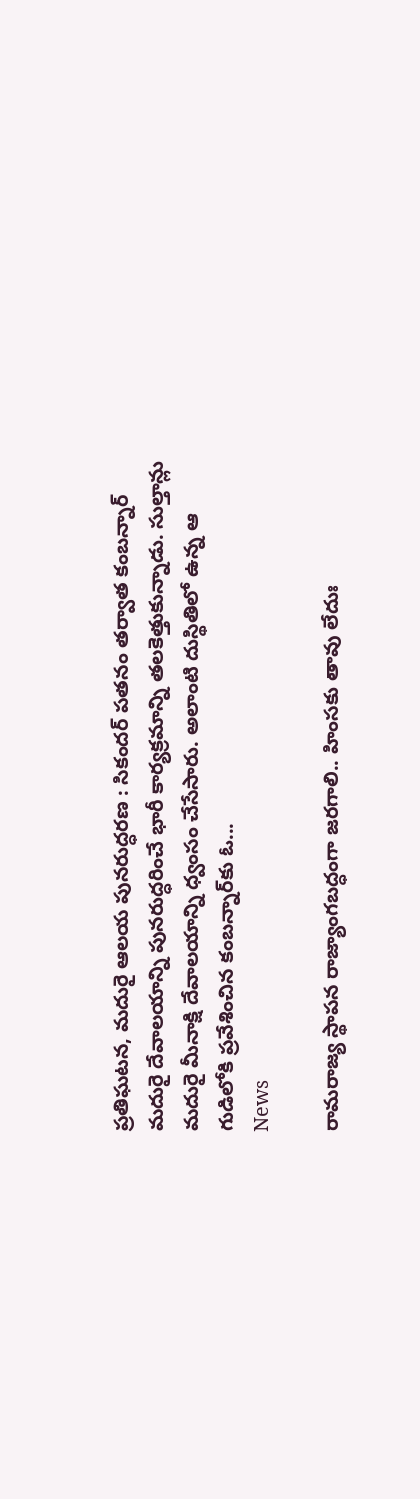ప్రతిఘటన, మదురై ఆలయ పునరుద్ధరణ : సికందర్ పతనం తర్వాత కంబన్నార్ మదురై దేవాలయాన్ని పునరుద్ధరించే భారీ కార్యక్రమాన్ని తలకెత్తుకున్నాడు. సుల్తాన్లు మదురై మీనాక్షి దేవాలయాన్ని ధ్వంసం చేసేసారు. అలాంటి దుస్థితిలో ఉన్న ఆ గుడిలోకి ప్రవేశించిన కంబన్నార్‌కు ఓ...
News

రామరాజ్య స్థాపన రాజ్యాంగబద్ధంగా జరగాలి.. హింసకు తావు లేదుః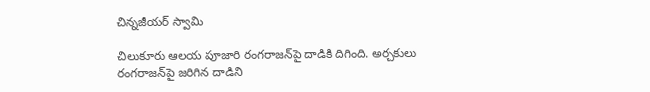చిన్నజీయర్ స్వామి

చిలుకూరు ఆలయ పూజారి రంగరాజన్‌పై దాడికి దిగింది. అర్చకులు రంగరాజన్‌పై జరిగిన దాడిని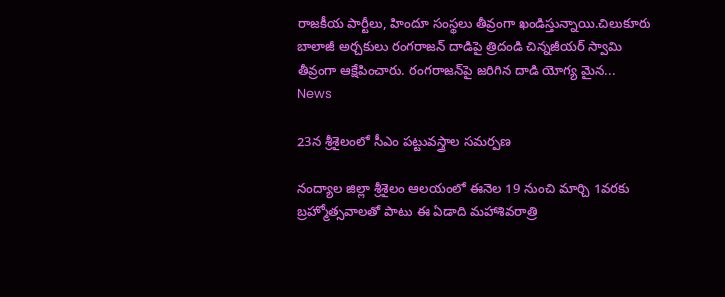రాజకీయ పార్టీలు, హిందూ సంస్థలు తీవ్రంగా ఖండిస్తున్నాయి.చిలుకూరు బాలాజీ అర్చకులు రంగరాజన్ దాడిపై త్రిదండి చిన్నజీయర్‌ స్వామి తీవ్రంగా ఆక్షేపించారు. రంగరాజన్‌పై జరిగిన దాడి యోగ్య మైన...
News

23న శ్రీశైలంలో సీఎం పట్టువస్త్రాల సమర్పణ

నంద్యాల జిల్లా శ్రీశైలం ఆలయంలో ఈనెల 19 నుంచి మార్చి 1వరకు బ్రహ్మోత్సవాలతో పాటు ఈ ఏడాది మహాశివరాత్రి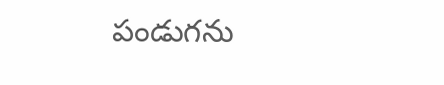పండుగను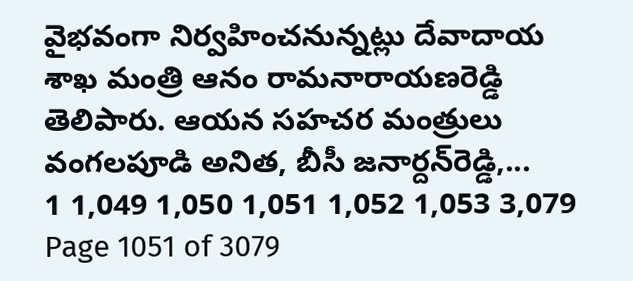వైభవంగా నిర్వహించనున్నట్లు దేవాదాయ శాఖ మంత్రి ఆనం రామనారాయణరెడ్డి తెలిపారు. ఆయన సహచర మంత్రులు వంగలపూడి అనిత, బీసీ జనార్దన్‌రెడ్డి,...
1 1,049 1,050 1,051 1,052 1,053 3,079
Page 1051 of 3079